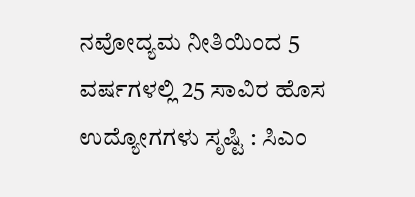ನವೋದ್ಯಮ ನೀತಿಯಿಂದ 5 ವರ್ಷಗಳಲ್ಲಿ 25 ಸಾವಿರ ಹೊಸ ಉದ್ಯೋಗಗಳು ಸೃಷ್ಟಿ : ಸಿಎಂ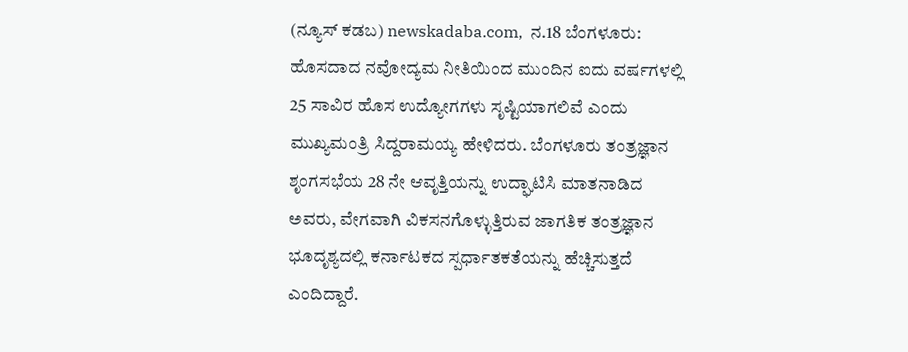(ನ್ಯೂಸ್‌ ಕಡಬ) newskadaba.com,  ನ.18 ಬೆಂಗಳೂರು: ಹೊಸದಾದ ನವೋದ್ಯಮ ನೀತಿಯಿಂದ ಮುಂದಿನ ಐದು ವರ್ಷಗಳಲ್ಲಿ 25 ಸಾವಿರ ಹೊಸ ಉದ್ಯೋಗಗಳು ಸೃಷ್ಟಿಯಾಗಲಿವೆ ಎಂದು ಮುಖ್ಯಮಂತ್ರಿ ಸಿದ್ದರಾಮಯ್ಯ ಹೇಳಿದರು. ಬೆಂಗಳೂರು ತಂತ್ರಜ್ಞಾನ ಶೃಂಗಸಭೆಯ 28 ನೇ ಆವೃತ್ತಿಯನ್ನು ಉದ್ಘಾಟಿಸಿ ಮಾತನಾಡಿದ ಅವರು, ವೇಗವಾಗಿ ವಿಕಸನಗೊಳ್ಳುತ್ತಿರುವ ಜಾಗತಿಕ ತಂತ್ರಜ್ಞಾನ ಭೂದೃಶ್ಯದಲ್ಲಿ ಕರ್ನಾಟಕದ ಸ್ಪರ್ಧಾತಕತೆಯನ್ನು ಹೆಚ್ಚಿಸುತ್ತದೆ ಎಂದಿದ್ದಾರೆ.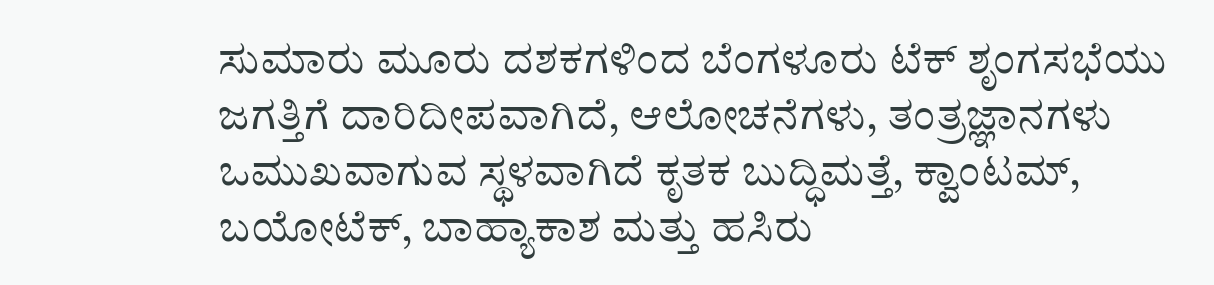ಸುಮಾರು ಮೂರು ದಶಕಗಳಿಂದ ಬೆಂಗಳೂರು ಟೆಕ್‌ ಶೃಂಗಸಭೆಯು ಜಗತ್ತಿಗೆ ದಾರಿದೀಪವಾಗಿದೆ, ಆಲೋಚನೆಗಳು, ತಂತ್ರಜ್ಞಾನಗಳು ಒಮುಖವಾಗುವ ಸ್ಥಳವಾಗಿದೆ ಕೃತಕ ಬುದ್ಧಿಮತ್ತೆ, ಕ್ವಾಂಟಮ್‌‍, ಬಯೋಟೆಕ್‌, ಬಾಹ್ಯಾಕಾಶ ಮತ್ತು ಹಸಿರು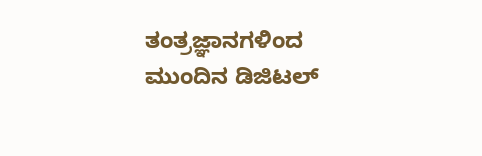ತಂತ್ರಜ್ಞಾನಗಳಿಂದ ಮುಂದಿನ ಡಿಜಿಟಲ್‌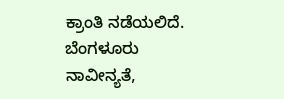ಕ್ರಾಂತಿ ನಡೆಯಲಿದೆ. ಬೆಂಗಳೂರು ನಾವೀನ್ಯತೆ,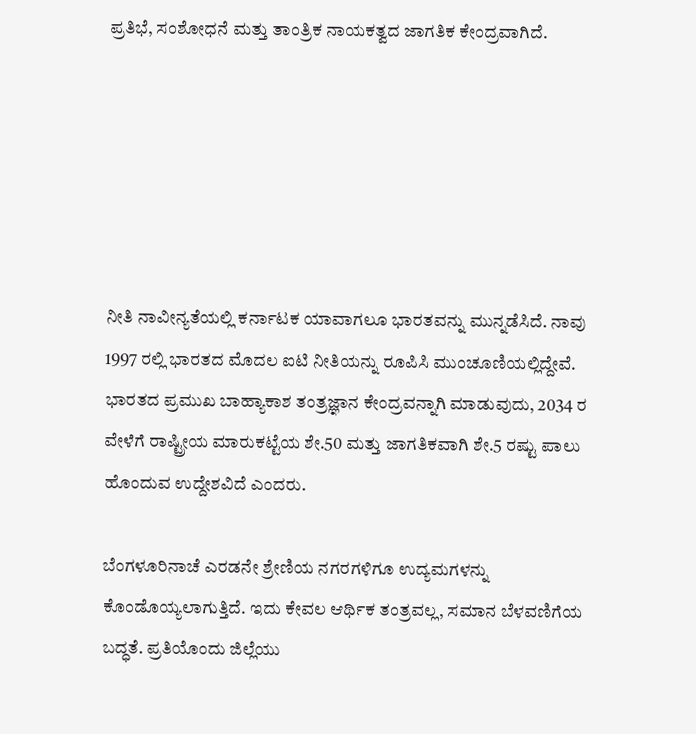ಪ್ರತಿಭೆ, ಸಂಶೋಧನೆ ಮತ್ತು ತಾಂತ್ರಿಕ ನಾಯಕತ್ವದ ಜಾಗತಿಕ ಕೇಂದ್ರವಾಗಿದೆ.






ನೀತಿ ನಾವೀನ್ಯತೆಯಲ್ಲಿ ಕರ್ನಾಟಕ ಯಾವಾಗಲೂ ಭಾರತವನ್ನು ಮುನ್ನಡೆಸಿದೆ. ನಾವು 1997 ರಲ್ಲಿ ಭಾರತದ ಮೊದಲ ಐಟಿ ನೀತಿಯನ್ನು ರೂಪಿಸಿ ಮುಂಚೂಣಿಯಲ್ಲಿದ್ದೇವೆ. ಭಾರತದ ಪ್ರಮುಖ ಬಾಹ್ಯಾಕಾಶ ತಂತ್ರಜ್ಞಾನ ಕೇಂದ್ರವನ್ನಾಗಿ ಮಾಡುವುದು, 2034 ರ ವೇಳೆಗೆ ರಾಷ್ಟ್ರೀಯ ಮಾರುಕಟ್ಟೆಯ ಶೇ.50 ಮತ್ತು ಜಾಗತಿಕವಾಗಿ ಶೇ.5 ರಷ್ಟು ಪಾಲು ಹೊಂದುವ ಉದ್ದೇಶವಿದೆ ಎಂದರು.

ಬೆಂಗಳೂರಿನಾಚೆ ಎರಡನೇ ಶ್ರೇಣಿಯ ನಗರಗಳಿಗೂ ಉದ್ಯಮಗಳನ್ನು ಕೊಂಡೊಯ್ಯಲಾಗುತ್ತಿದೆ. ಇದು ಕೇವಲ ಆರ್ಥಿಕ ತಂತ್ರವಲ್ಲ, ಸಮಾನ ಬೆಳವಣಿಗೆಯ ಬದ್ಧತೆ. ಪ್ರತಿಯೊಂದು ಜಿಲ್ಲೆಯು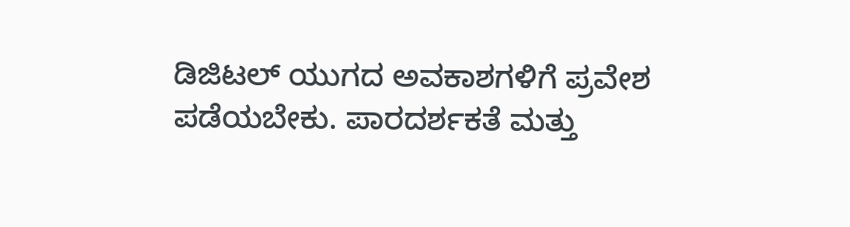ಡಿಜಿಟಲ್‌ ಯುಗದ ಅವಕಾಶಗಳಿಗೆ ಪ್ರವೇಶ ಪಡೆಯಬೇಕು. ಪಾರದರ್ಶಕತೆ ಮತ್ತು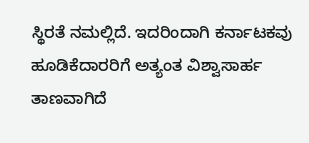ಸ್ಥಿರತೆ ನಮಲ್ಲಿದೆ. ಇದರಿಂದಾಗಿ ಕರ್ನಾಟಕವು ಹೂಡಿಕೆದಾರರಿಗೆ ಅತ್ಯಂತ ವಿಶ್ವಾಸಾರ್ಹ ತಾಣವಾಗಿದೆ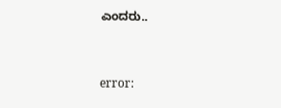ಎಂದರು..



error: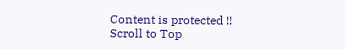Content is protected !!
Scroll to Top